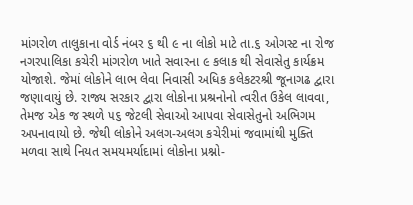માંગરોળ તાલુકાના વોર્ડ નંબર ૬ થી ૯ ના લોકો માટે તા.૬ ઓગસ્ટ ના રોજ નગરપાલિકા કચેરી માંગરોળ ખાતે સવારના ૯ કલાક થી સેવાસેતુ કાર્યક્રમ યોજાશે. જેમાં લોકોને લાભ લેવા નિવાસી અધિક કલેકટરશ્રી જૂનાગઢ દ્વારા જણાવાયું છે. રાજ્ય સરકાર દ્વારા લોકોના પ્રશ્રનોનો ત્વરીત ઉકેલ લાવવા, તેમજ એક જ સ્થળે ૫૬ જેટલી સેવાઓ આપવા સેવાસેતુનો અભિગમ અપનાવાયો છે. જેથી લોકોને અલગ-અલગ કચેરીમાં જવામાંથી મુક્તિ મળવા સાથે નિયત સમયમર્યાદામાં લોકોના પ્રશ્નો-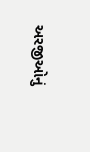અરજીઓનું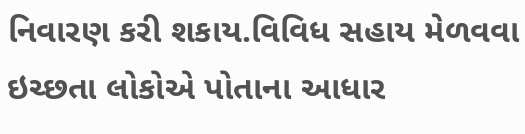નિવારણ કરી શકાય.વિવિધ સહાય મેળવવા ઇચ્છતા લોકોએ પોતાના આધાર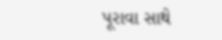પૂરાવા સાથે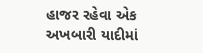હાજર રહેવા એક અખબારી યાદીમાં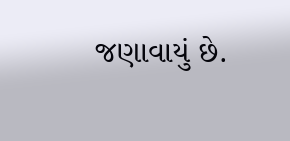જણાવાયું છે.